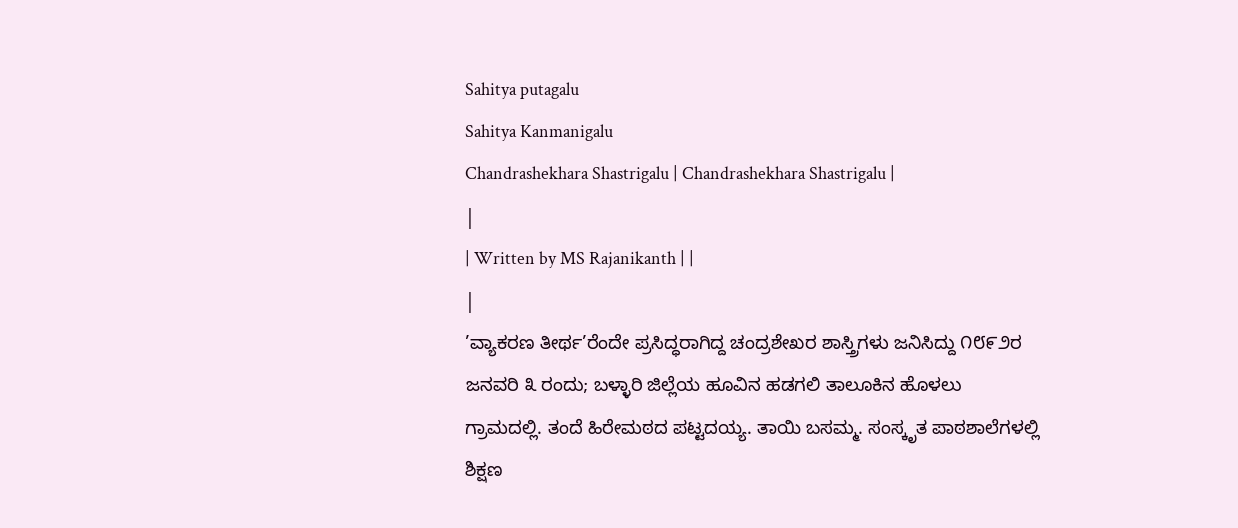Sahitya putagalu
Sahitya Kanmanigalu
Chandrashekhara Shastrigalu | Chandrashekhara Shastrigalu |
|
| Written by MS Rajanikanth | |
|
’ವ್ಯಾಕರಣ ತೀರ್ಥ’ರೆಂದೇ ಪ್ರಸಿದ್ಧರಾಗಿದ್ದ ಚಂದ್ರಶೇಖರ ಶಾಸ್ತ್ರಿಗಳು ಜನಿಸಿದ್ದು ೧೮೯೨ರ ಜನವರಿ ೩ ರಂದು; ಬಳ್ಳಾರಿ ಜಿಲ್ಲೆಯ ಹೂವಿನ ಹಡಗಲಿ ತಾಲೂಕಿನ ಹೊಳಲು ಗ್ರಾಮದಲ್ಲಿ. ತಂದೆ ಹಿರೇಮಠದ ಪಟ್ಟದಯ್ಯ. ತಾಯಿ ಬಸಮ್ಮ. ಸಂಸ್ಕೃತ ಪಾಠಶಾಲೆಗಳಲ್ಲಿ ಶಿಕ್ಷಣ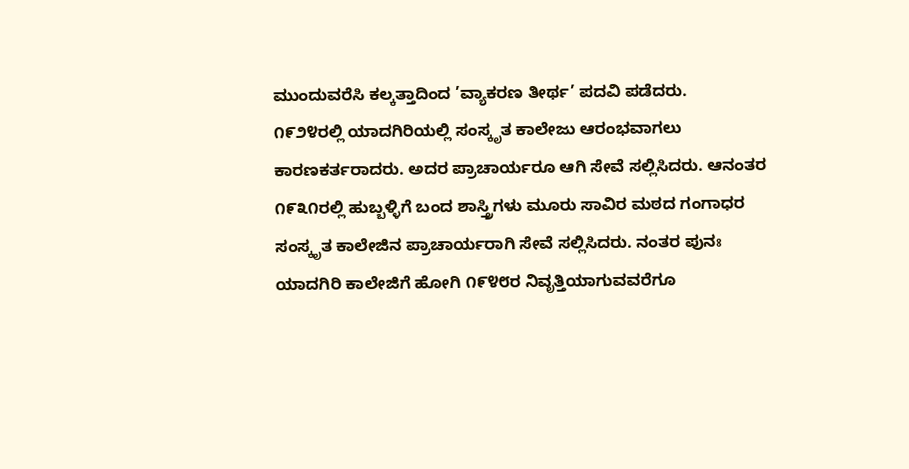ಮುಂದುವರೆಸಿ ಕಲ್ಕತ್ತಾದಿಂದ ’ವ್ಯಾಕರಣ ತೀರ್ಥ’ ಪದವಿ ಪಡೆದರು.
೧೯೨೪ರಲ್ಲಿ ಯಾದಗಿರಿಯಲ್ಲಿ ಸಂಸ್ಕೃತ ಕಾಲೇಜು ಆರಂಭವಾಗಲು ಕಾರಣಕರ್ತರಾದರು. ಅದರ ಪ್ರಾಚಾರ್ಯರೂ ಆಗಿ ಸೇವೆ ಸಲ್ಲಿಸಿದರು. ಆನಂತರ ೧೯೩೧ರಲ್ಲಿ ಹುಬ್ಬಳ್ಳಿಗೆ ಬಂದ ಶಾಸ್ತ್ರಿಗಳು ಮೂರು ಸಾವಿರ ಮಠದ ಗಂಗಾಧರ ಸಂಸ್ಕೃತ ಕಾಲೇಜಿನ ಪ್ರಾಚಾರ್ಯರಾಗಿ ಸೇವೆ ಸಲ್ಲಿಸಿದರು. ನಂತರ ಪುನಃ ಯಾದಗಿರಿ ಕಾಲೇಜಿಗೆ ಹೋಗಿ ೧೯೪೮ರ ನಿವೃತ್ತಿಯಾಗುವವರೆಗೂ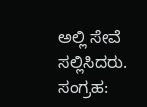ಅಲ್ಲಿ ಸೇವೆ ಸಲ್ಲಿಸಿದರು.
ಸಂಗ್ರಹ: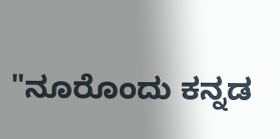"ನೂರೊಂದು ಕನ್ನಡ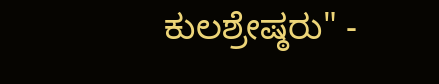ಕುಲಶ್ರೇಷ್ಠರು" -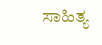ಸಾಹಿತ್ಯ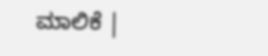ಮಾಲಿಕೆ |